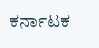ಕರ್ನಾಟಕ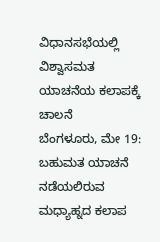ವಿಧಾನಸಭೆಯಲ್ಲಿ ವಿಶ್ವಾಸಮತ ಯಾಚನೆಯ ಕಲಾಪಕ್ಕೆ ಚಾಲನೆ
ಬೆಂಗಳೂರು, ಮೇ 19: ಬಹುಮತ ಯಾಚನೆ ನಡೆಯಲಿರುವ ಮಧ್ಯಾಹ್ನದ ಕಲಾಪ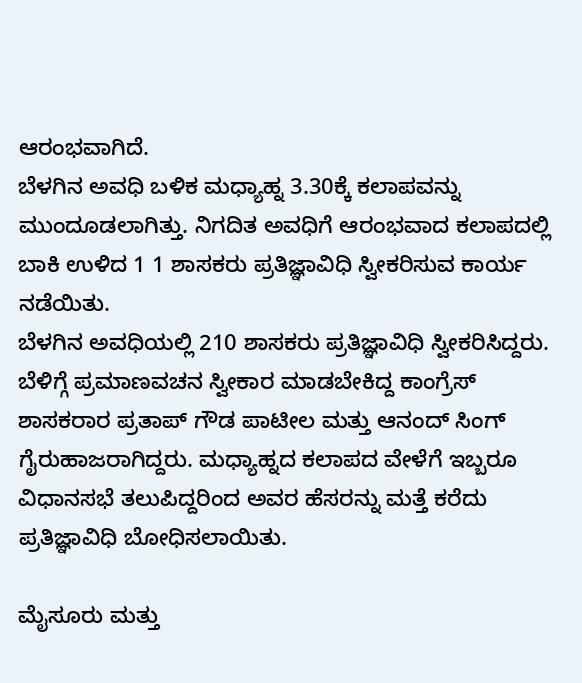ಆರಂಭವಾಗಿದೆ.
ಬೆಳಗಿನ ಅವಧಿ ಬಳಿಕ ಮಧ್ಯಾಹ್ನ 3.30ಕ್ಕೆ ಕಲಾಪವನ್ನು ಮುಂದೂಡಲಾಗಿತ್ತು. ನಿಗದಿತ ಅವಧಿಗೆ ಆರಂಭವಾದ ಕಲಾಪದಲ್ಲಿ ಬಾಕಿ ಉಳಿದ 1 1 ಶಾಸಕರು ಪ್ರತಿಜ್ಞಾವಿಧಿ ಸ್ವೀಕರಿಸುವ ಕಾರ್ಯ ನಡೆಯಿತು.
ಬೆಳಗಿನ ಅವಧಿಯಲ್ಲಿ 210 ಶಾಸಕರು ಪ್ರತಿಜ್ಞಾವಿಧಿ ಸ್ವೀಕರಿಸಿದ್ದರು. ಬೆಳಿಗ್ಗೆ ಪ್ರಮಾಣವಚನ ಸ್ವೀಕಾರ ಮಾಡಬೇಕಿದ್ದ ಕಾಂಗ್ರೆಸ್ ಶಾಸಕರಾರ ಪ್ರತಾಪ್ ಗೌಡ ಪಾಟೀಲ ಮತ್ತು ಆನಂದ್ ಸಿಂಗ್ ಗೈರುಹಾಜರಾಗಿದ್ದರು. ಮಧ್ಯಾಹ್ನದ ಕಲಾಪದ ವೇಳೆಗೆ ಇಬ್ಬರೂ ವಿಧಾನಸಭೆ ತಲುಪಿದ್ದರಿಂದ ಅವರ ಹೆಸರನ್ನು ಮತ್ತೆ ಕರೆದು ಪ್ರತಿಜ್ಞಾವಿಧಿ ಬೋಧಿಸಲಾಯಿತು.

ಮೈಸೂರು ಮತ್ತು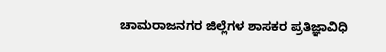ಚಾಮರಾಜನಗರ ಜಿಲ್ಲೆಗಳ ಶಾಸಕರ ಪ್ರತಿಜ್ಞಾವಿಧಿ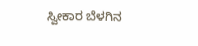ಸ್ವೀಕಾರ ಬೆಳಗಿನ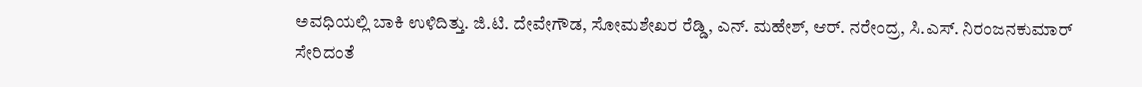ಅವಧಿಯಲ್ಲಿ ಬಾಕಿ ಉಳಿದಿತ್ತು. ಜಿ.ಟಿ. ದೇವೇಗೌಡ, ಸೋಮಶೇಖರ ರೆಡ್ಡಿ, ಎನ್. ಮಹೇಶ್, ಆರ್. ನರೇಂದ್ರ, ಸಿ.ಎಸ್. ನಿರಂಜನಕುಮಾರ್ ಸೇರಿದಂತೆ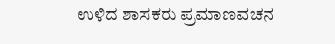ಉಳಿದ ಶಾಸಕರು ಪ್ರಮಾಣವಚನ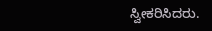ಸ್ವೀಕರಿಸಿದರು.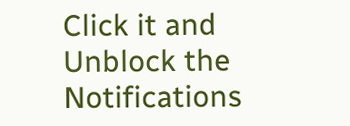Click it and Unblock the Notifications